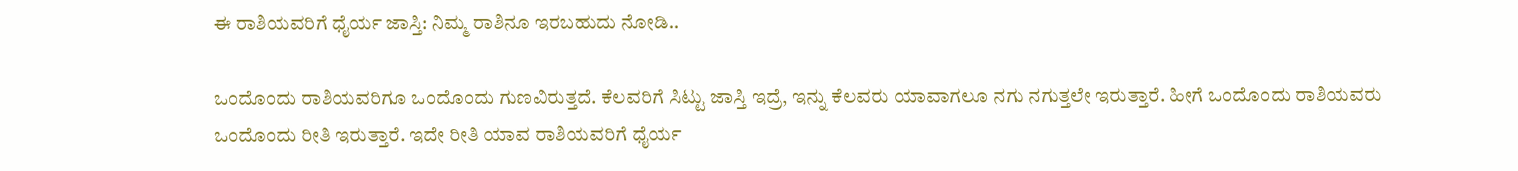ಈ ರಾಶಿಯವರಿಗೆ ಧೈರ್ಯ ಜಾಸ್ತಿ: ನಿಮ್ಮ ರಾಶಿನೂ ಇರಬಹುದು ನೋಡಿ..

ಒಂದೊಂದು ರಾಶಿಯವರಿಗೂ ಒಂದೊಂದು ಗುಣವಿರುತ್ತದೆ. ಕೆಲವರಿಗೆ ಸಿಟ್ಟು ಜಾಸ್ತಿ ಇದ್ರೆ, ಇನ್ನು ಕೆಲವರು ಯಾವಾಗಲೂ ನಗು ನಗುತ್ತಲೇ ಇರುತ್ತಾರೆ. ಹೀಗೆ ಒಂದೊಂದು ರಾಶಿಯವರು ಒಂದೊಂದು ರೀತಿ ಇರುತ್ತಾರೆ. ಇದೇ ರೀತಿ ಯಾವ ರಾಶಿಯವರಿಗೆ ಧೈರ್ಯ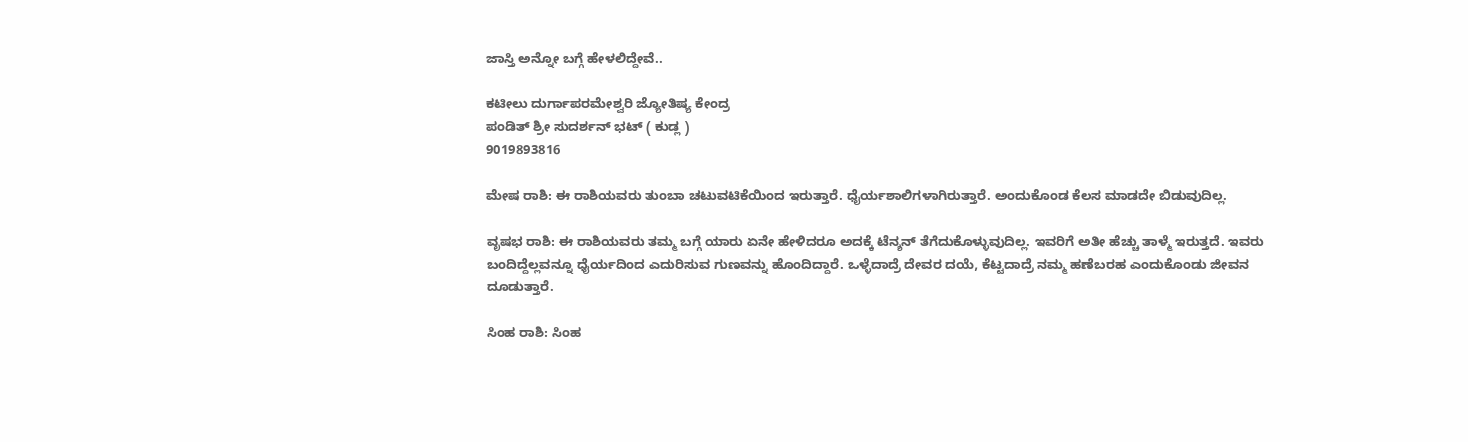ಜಾಸ್ತಿ ಅನ್ನೋ ಬಗ್ಗೆ ಹೇಳಲಿದ್ದೇವೆ..

ಕಟೀಲು ದುರ್ಗಾಪರಮೇಶ್ವರಿ ಜ್ಯೋತಿಷ್ಯ ಕೇಂದ್ರ
ಪಂಡಿತ್ ಶ್ರೀ ಸುದರ್ಶನ್ ಭಟ್ ( ಕುಡ್ಲ )
9019893816

ಮೇಷ ರಾಶಿ: ಈ ರಾಶಿಯವರು ತುಂಬಾ ಚಟುವಟಿಕೆಯಿಂದ ಇರುತ್ತಾರೆ. ಧೈರ್ಯಶಾಲಿಗಳಾಗಿರುತ್ತಾರೆ. ಅಂದುಕೊಂಡ ಕೆಲಸ ಮಾಡದೇ ಬಿಡುವುದಿಲ್ಲ.

ವೃಷಭ ರಾಶಿ: ಈ ರಾಶಿಯವರು ತಮ್ಮ ಬಗ್ಗೆ ಯಾರು ಏನೇ ಹೇಳಿದರೂ ಅದಕ್ಕೆ ಟೆನ್ಶನ್ ತೆಗೆದುಕೊಳ್ಳುವುದಿಲ್ಲ. ಇವರಿಗೆ ಅತೀ ಹೆಚ್ಚು ತಾಳ್ಮೆ ಇರುತ್ತದೆ. ಇವರು ಬಂದಿದ್ದೆಲ್ಲವನ್ನೂ ಧೈರ್ಯದಿಂದ ಎದುರಿಸುವ ಗುಣವನ್ನು ಹೊಂದಿದ್ದಾರೆ. ಒಳ್ಳೆದಾದ್ರೆ ದೇವರ ದಯೆ, ಕೆಟ್ಟದಾದ್ರೆ ನಮ್ಮ ಹಣೆಬರಹ ಎಂದುಕೊಂಡು ಜೀವನ ದೂಡುತ್ತಾರೆ.

ಸಿಂಹ ರಾಶಿ: ಸಿಂಹ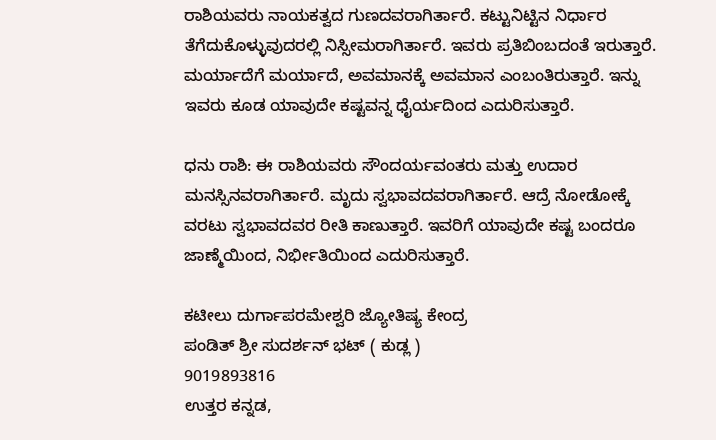ರಾಶಿಯವರು ನಾಯಕತ್ವದ ಗುಣದವರಾಗಿರ್ತಾರೆ. ಕಟ್ಟುನಿಟ್ಟಿನ ನಿರ್ಧಾರ ತೆಗೆದುಕೊಳ್ಳುವುದರಲ್ಲಿ ನಿಸ್ಸೀಮರಾಗಿರ್ತಾರೆ. ಇವರು ಪ್ರತಿಬಿಂಬದಂತೆ ಇರುತ್ತಾರೆ. ಮರ್ಯಾದೆಗೆ ಮರ್ಯಾದೆ, ಅವಮಾನಕ್ಕೆ ಅವಮಾನ ಎಂಬಂತಿರುತ್ತಾರೆ. ಇನ್ನು ಇವರು ಕೂಡ ಯಾವುದೇ ಕಷ್ಟವನ್ನ ಧೈರ್ಯದಿಂದ ಎದುರಿಸುತ್ತಾರೆ.

ಧನು ರಾಶಿ: ಈ ರಾಶಿಯವರು ಸೌಂದರ್ಯವಂತರು ಮತ್ತು ಉದಾರ ಮನಸ್ಸಿನವರಾಗಿರ್ತಾರೆ. ಮೃದು ಸ್ವಭಾವದವರಾಗಿರ್ತಾರೆ. ಆದ್ರೆ ನೋಡೋಕ್ಕೆ ವರಟು ಸ್ವಭಾವದವರ ರೀತಿ ಕಾಣುತ್ತಾರೆ. ಇವರಿಗೆ ಯಾವುದೇ ಕಷ್ಟ ಬಂದರೂ ಜಾಣ್ಮೆಯಿಂದ, ನಿರ್ಭೀತಿಯಿಂದ ಎದುರಿಸುತ್ತಾರೆ.

ಕಟೀಲು ದುರ್ಗಾಪರಮೇಶ್ವರಿ ಜ್ಯೋತಿಷ್ಯ ಕೇಂದ್ರ
ಪಂಡಿತ್ ಶ್ರೀ ಸುದರ್ಶನ್ ಭಟ್ ( ಕುಡ್ಲ )
9019893816
ಉತ್ತರ ಕನ್ನಡ,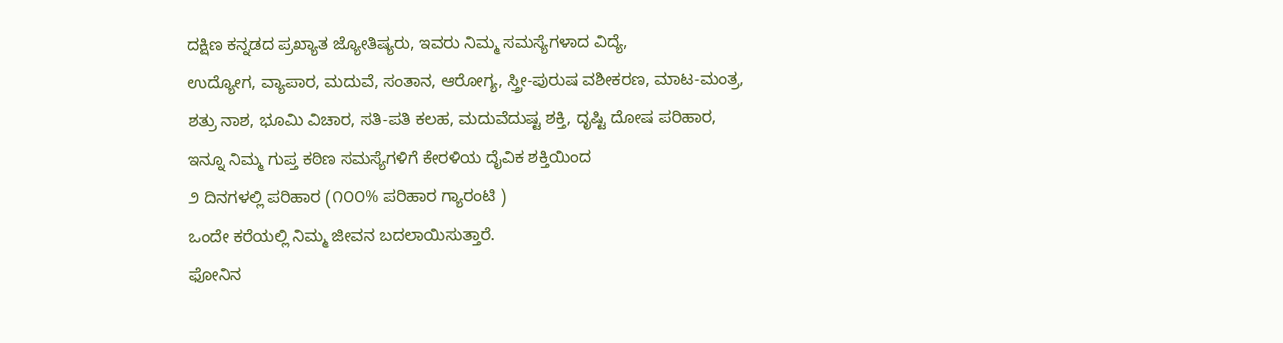ದಕ್ಷಿಣ ಕನ್ನಡದ ಪ್ರಖ್ಯಾತ ಜ್ಯೋತಿಷ್ಯರು, ಇವರು ನಿಮ್ಮ ಸಮಸ್ಯೆಗಳಾದ ವಿದ್ಯೆ,
ಉದ್ಯೋಗ, ವ್ಯಾಪಾರ, ಮದುವೆ, ಸಂತಾನ, ಆರೋಗ್ಯ, ಸ್ತ್ರೀ-ಪುರುಷ ವಶೀಕರಣ, ಮಾಟ-ಮಂತ್ರ,
ಶತ್ರು ನಾಶ, ಭೂಮಿ ವಿಚಾರ, ಸತಿ-ಪತಿ ಕಲಹ, ಮದುವೆದುಷ್ಟ ಶಕ್ತಿ, ದೃಷ್ಟಿ ದೋಷ ಪರಿಹಾರ,
ಇನ್ನೂ ನಿಮ್ಮ ಗುಪ್ತ ಕಠಿಣ ಸಮಸ್ಯೆಗಳಿಗೆ ಕೇರಳಿಯ ದೈವಿಕ ಶಕ್ತಿಯಿಂದ
೨ ದಿನಗಳಲ್ಲಿ ಪರಿಹಾರ (೧೦೦% ಪರಿಹಾರ ಗ್ಯಾರಂಟಿ )
ಒಂದೇ ಕರೆಯಲ್ಲಿ ನಿಮ್ಮ ಜೀವನ ಬದಲಾಯಿಸುತ್ತಾರೆ.
ಫೋನಿನ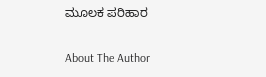ಮೂಲಕ ಪರಿಹಾರ

About The Author